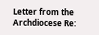Letter from the Archdiocese Re: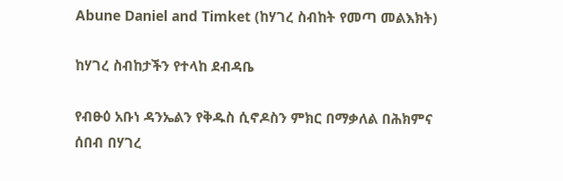Abune Daniel and Timket (ከሃገረ ስብከት የመጣ መልእክት)

ከሃገረ ስብከታችን የተላከ ደብዳቤ

የብፁዕ አቡነ ዳንኤልን የቅዱስ ሲኖዶስን ምክር በማቃለል በሕክምና ሰበብ በሃገረ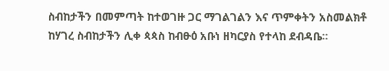ስብከታችን በመምጣት ከተወገዙ ጋር ማገልገልን እና ጥምቀትን አስመልክቶ ከሃገረ ስብከታችን ሊቀ ጳጳስ ከብፁዕ አቡነ ዘካርያስ የተላከ ደብዳቤ።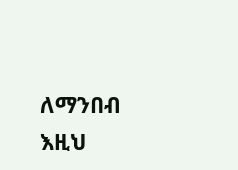ለማንበብ እዚህ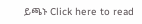ይጫኑ Click here to read